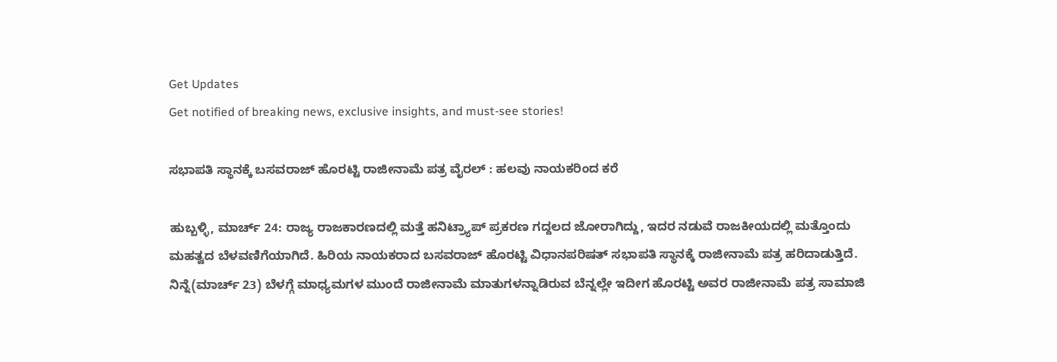Get Updates
Get notified of breaking news, exclusive insights, and must-see stories!

ಸಭಾಪತಿ ಸ್ಥಾನಕ್ಕೆ ಬಸವರಾಜ್ ಹೊರಟ್ಟಿ ರಾಜೀನಾಮೆ ಪತ್ರ ವೈರಲ್‌ : ಹಲವು ನಾಯಕರಿಂದ ಕರೆ

ಹುಬ್ಬಳ್ಳಿ, ಮಾರ್ಚ್‌ 24: ರಾಜ್ಯ ರಾಜಕಾರಣದಲ್ಲಿ ಮತ್ತೆ ಹನಿಟ್ರ್ಯಾಪ್ ಪ್ರಕರಣ ಗದ್ದಲದ ಜೋರಾಗಿದ್ದು, ಇದರ ನಡುವೆ ರಾಜಕೀಯದಲ್ಲಿ ಮತ್ತೊಂದು ಮಹತ್ವದ ಬೆಳವಣಿಗೆಯಾಗಿದೆ. ಹಿರಿಯ ನಾಯಕರಾದ ಬಸವರಾಜ್‌ ಹೊರಟ್ಟಿ ವಿಧಾನಪರಿಷತ್ ಸಭಾಪತಿ ಸ್ಥಾನಕ್ಕೆ ರಾಜೀನಾಮೆ ಪತ್ರ ಹರಿದಾಡುತ್ತಿದೆ. ನಿನ್ನೆ(ಮಾರ್ಚ್‌ 23) ಬೆಳಗ್ಗೆ ಮಾಧ್ಯಮಗಳ ಮುಂದೆ ರಾಜೀನಾಮೆ ಮಾತುಗಳನ್ನಾಡಿರುವ ಬೆನ್ನಲ್ಲೇ ಇದೀಗ ಹೊರಟ್ಟಿ ಅವರ ರಾಜೀನಾಮೆ ಪತ್ರ ಸಾಮಾಜಿ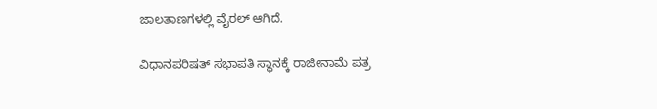ಜಾಲತಾಣಗಳಲ್ಲಿ ವೈರಲ್ ಆಗಿದೆ.

ವಿಧಾನಪರಿಷತ್ ಸಭಾಪತಿ ಸ್ಥಾನಕ್ಕೆ ರಾಜೀನಾಮೆ ಪತ್ರ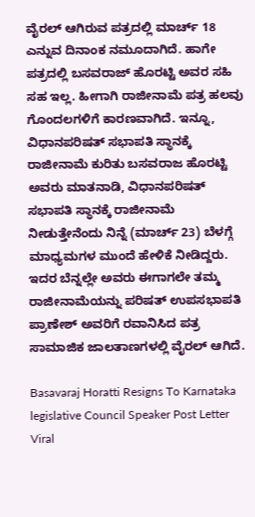ವೈರಲ್ ಆಗಿರುವ ಪತ್ರದಲ್ಲಿ ಮಾರ್ಚ್ 18 ಎನ್ನುವ ದಿನಾಂಕ ನಮೂದಾಗಿದೆ. ಹಾಗೇ ಪತ್ರದಲ್ಲಿ ಬಸವರಾಜ್‌ ಹೊರಟ್ಟಿ ಅವರ ಸಹಿ ಸಹ ಇಲ್ಲ. ಹೀಗಾಗಿ ರಾಜೀನಾಮೆ ಪತ್ರ ಹಲವು ಗೊಂದಲಗಳಿಗೆ ಕಾರಣವಾಗಿದೆ. ಇನ್ನೂ, ವಿಧಾನಪರಿಷತ್ ಸಭಾಪತಿ ಸ್ಥಾನಕ್ಕೆ ರಾಜೀನಾಮೆ ಕುರಿತು ಬಸವರಾಜ ಹೊರಟ್ಟಿ ಅವರು ಮಾತನಾಡಿ, ವಿಧಾನಪರಿಷತ್ ಸಭಾಪತಿ ಸ್ಥಾನಕ್ಕೆ ರಾಜೀನಾಮೆ ನೀಡುತ್ತೇನೆಂದು ನಿನ್ನೆ (ಮಾರ್ಚ್ 23) ಬೆಳಗ್ಗೆ ಮಾಧ್ಯಮಗಳ ಮುಂದೆ ಹೇಳಿಕೆ ನೀಡಿದ್ದರು. ಇದರ ಬೆನ್ನಲ್ಲೇ ಅವರು ಈಗಾಗಲೇ ತಮ್ಮ ರಾಜೀನಾಮೆಯನ್ನು ಪರಿಷತ್ ಉಪಸಭಾಪತಿ ಪ್ರಾಣೇಶ್ ಅವರಿಗೆ ರವಾನಿಸಿದ ಪತ್ರ ಸಾಮಾಜಿಕ ಜಾಲತಾಣಗಳಲ್ಲಿ ವೈರಲ್ ಆಗಿದೆ.

Basavaraj Horatti Resigns To Karnataka legislative Council Speaker Post Letter Viral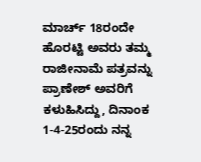ಮಾರ್ಚ್ 18ರಂದೇ ಹೊರಟ್ಟಿ ಅವರು ತಮ್ಮ ರಾಜೀನಾಮೆ ಪತ್ರವನ್ನು ಪ್ರಾಣೇಶ್ ಅವರಿಗೆ ಕಳುಹಿಸಿದ್ದು, ದಿನಾಂಕ 1-4-25ರಂದು ನನ್ನ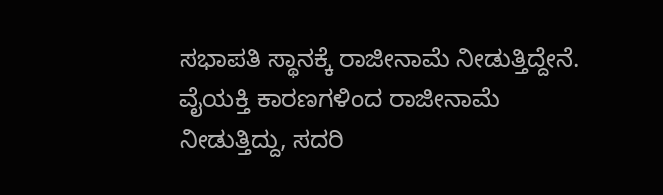ಸಭಾಪತಿ ಸ್ಥಾನಕ್ಕೆ ರಾಜೀನಾಮೆ ನೀಡುತ್ತಿದ್ದೇನೆ. ವೈಯಕ್ತಿ ಕಾರಣಗಳಿಂದ ರಾಜೀನಾಮೆ ನೀಡುತ್ತಿದ್ದು, ಸದರಿ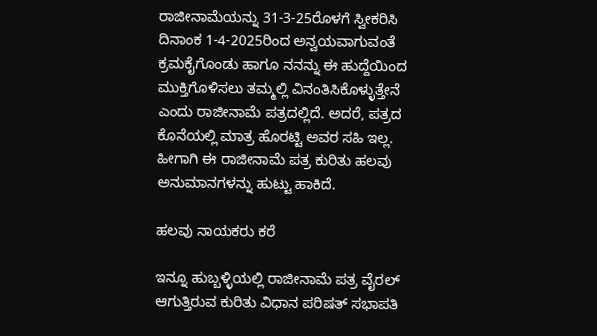ರಾಜೀನಾಮೆಯನ್ನು 31-3-25ರೊಳಗೆ ಸ್ವೀಕರಿಸಿ ದಿನಾಂಕ 1-4-2025ರಿಂದ ಅನ್ವಯವಾಗುವಂತೆ ಕ್ರಮಕೈಗೊಂಡು ಹಾಗೂ ನನನ್ನು ಈ ಹುದ್ದೆಯಿಂದ ಮುಕ್ತಿಗೊಳಿಸಲು ತಮ್ಮಲ್ಲಿ ವಿನಂತಿಸಿಕೊಳ್ಳುತ್ತೇನೆ ಎಂದು ರಾಜೀನಾಮೆ ಪತ್ರದಲ್ಲಿದೆ. ಅದರೆ, ಪತ್ರದ ಕೊನೆಯಲ್ಲಿ ಮಾತ್ರ ಹೊರಟ್ಟಿ ಅವರ ಸಹಿ ಇಲ್ಲ. ಹೀಗಾಗಿ ಈ ರಾಜೀನಾಮೆ ಪತ್ರ ಕುರಿತು ಹಲವು ಅನುಮಾನಗಳನ್ನು ಹುಟ್ಟು ಹಾಕಿದೆ.

ಹಲವು ನಾಯಕರು ಕರೆ

ಇನ್ನೂ ಹುಬ್ಬಳ್ಳಿಯಲ್ಲಿ ರಾಜೀನಾಮೆ ಪತ್ರ ವೈರಲ್‌ ಆಗುತ್ತಿರುವ ಕುರಿತು ವಿಧಾನ ಪರಿಷತ್ ಸಭಾಪತಿ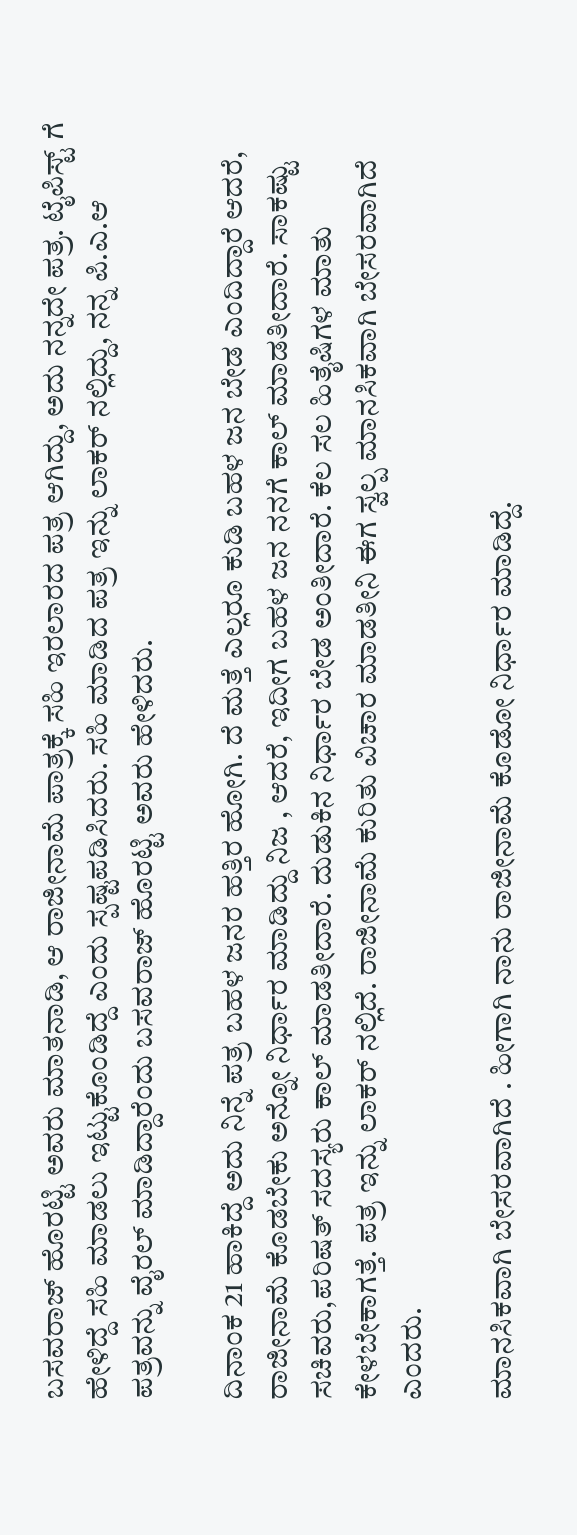ಬಸವರಾಜ್ ಹೊರಟ್ಟಿ ಅವರು ಮಾತನಾಡಿ, ಆ ರಾಜೀನಾಮೆ ಪಾತ್ರಕ್ಕೆ ಸಹಿ ಇರಲಾರದ ಪತ್ರ ಆಗಿದ್ದು, ಅದು ನನ್ನದೇ ಪತ್ರ. ಟೈಪಿಸ್ಟ್ ಗೆ ಹೇಳಿದ್ದೆ ಸಹಿ ಮಾಡಲು ಇಟ್ಟುಕೊಂಡಿದ್ದೆ ಎಂದು ಸ್ಪಷ್ಟಪಡಿಸಿದರು. ಸಹಿ ಮಾಡಿದ ಪತ್ರ ಇನ್ನು‌ ಲಾಕರ್ ನಲ್ಲಿದ್ದು, ನನ್ನ ಪಿ.ಎ.ಆ ಪತ್ರವನ್ನು ವೈರಲ್ ಮಾಡಿದ್ದಾರೆಂದು ಬಸವರಾಜ್ ಹೊರಟ್ಟಿ ಅವರು ಹೇಳಿದರು.

ದಿನಾಂಕ 21 ಹಾಕಿದ್ದೆ ಅದು ನಿನ್ನೆ ಪತ್ರ ಬಹಳ ಜನರ ಹತ್ತಿರ ಹೋಗಿ. ದೆ ಮತ್ತೆ ಎಲ್ಲರೂ ಕುಡಿ ಬಹಳ ಜನ ಬೇಡ ಎಂದಿದ್ದಾರೆ ಆದರೆ, ರಾಜೀನಾಮೆ ‌ಕೊಡಬೇಕು ಅನ್ನೋ ನಿರ್ಧಾರ ಮಾಡಿದ್ದು ನಿಜ‌ , ಆದರೆ, ಇದೀಗ ಬಹಳ ಜನ ನನಗೆ ಕಾಲ್ ಮಾಡತೀದಾರೆ. ಸಾಕಷ್ಟು ಸಚಿವರು,ಪರಿಷತ್ ಸದಸ್ಯರು ಕಾಲ್ ಮಾಡತೀದಾರೆ. ದುಡುಕಿನ ನಿರ್ಧಾರ ಬೇಡ ಅಂತೀದಾರೆ. ಕೆಲ ಸಲ‌ ಹಿತೈಷಿಗಳ ಮಾತು ಕೇಳಬೇಕಾಗತ್ತೆ. ಪತ್ರ ಇನ್ನು ಲಾಕರ್ ನಲ್ಲಿದೆ. ರಾಜೀನಾಮೆ ಕುರಿತು ವಿಚಾರ ಮಾಡತೀನಿ ಈಗ ಸ್ವಲ್ಪ ಮಾನಸಿಕವಾಗಿ ಬೇಸರವಾಗಿದೆ ಎಂದರು.

ಮಾನಸಿಕವಾಗಿ ಬೇಸರವಾಗಿದೆ . ಹೀಗಾಗಿ ನಾನು ರಾಜೀನಾಮೆ ಕೊಡೋ ನಿರ್ಧಾರ ಮಾಡಿದ್ದೆ.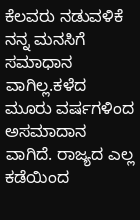ಕೆಲವರು ನಡುವಳಿಕೆ ನನ್ನ ಮನಸಿಗೆ ಸಮಾಧಾನ ವಾಗಿಲ್ಲ.ಕಳೆದ ಮೂರು ವರ್ಷಗಳಿಂದ ಅಸಮಾದಾನ ವಾಗಿದೆ. ರಾಜ್ಯದ ಎಲ್ಲ ಕಡೆಯಿಂದ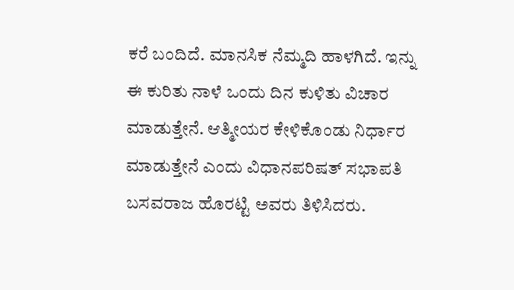ಕರೆ ಬಂದಿದೆ. ಮಾನಸಿಕ ನೆಮ್ಮದಿ ಹಾಳಗಿದೆ. ಇನ್ನು ಈ ಕುರಿತು ನಾಳೆ ಒಂದು ದಿನ ಕುಳಿತು ವಿಚಾರ ಮಾಡುತ್ತೇನೆ. ಆತ್ಮೀಯರ ಕೇಳಿಕೊಂಡು ನಿರ್ಧಾರ ಮಾಡುತ್ತೇನೆ ಎಂದು ವಿಧಾನಪರಿಷತ್ ಸಭಾಪತಿ ಬಸವರಾಜ ಹೊರಟ್ಟಿ ಅವರು ತಿಳಿಸಿದರು.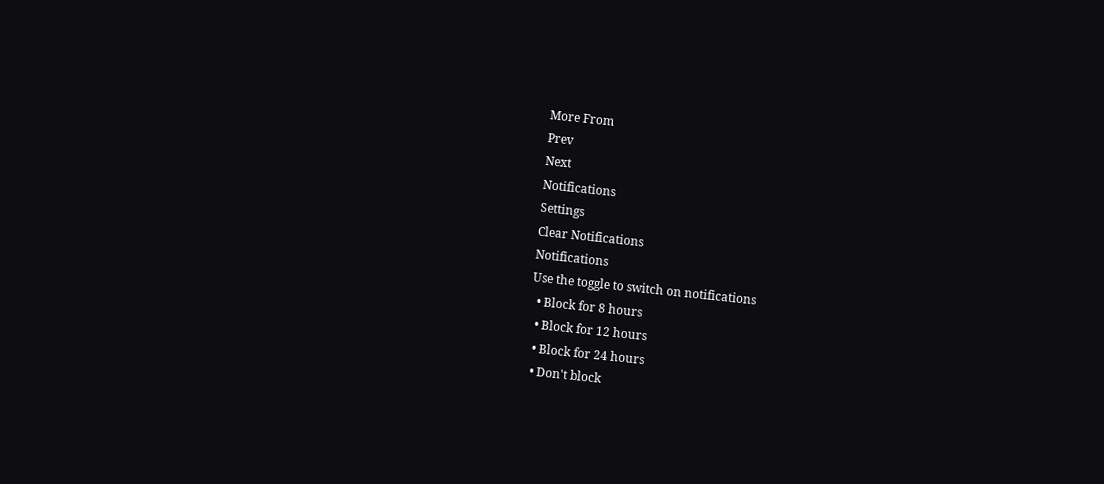More From
Prev
Next
Notifications
Settings
Clear Notifications
Notifications
Use the toggle to switch on notifications
  • Block for 8 hours
  • Block for 12 hours
  • Block for 24 hours
  • Don't block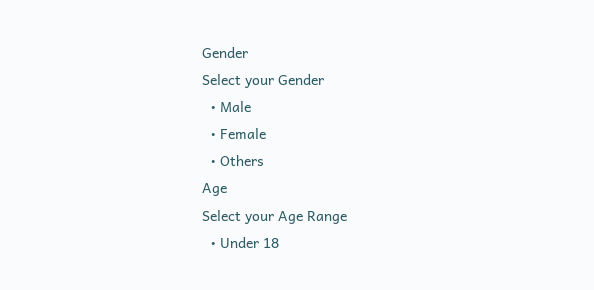Gender
Select your Gender
  • Male
  • Female
  • Others
Age
Select your Age Range
  • Under 18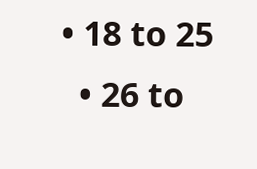• 18 to 25
  • 26 to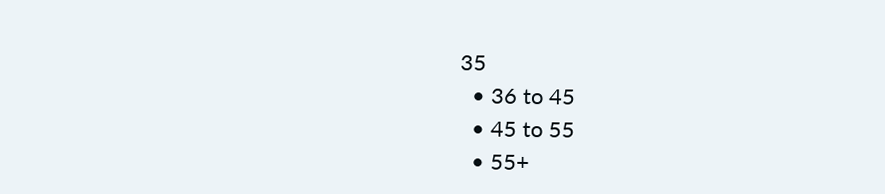35
  • 36 to 45
  • 45 to 55
  • 55+